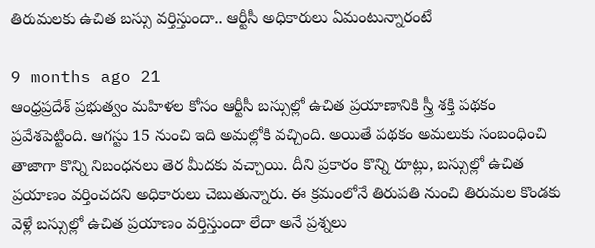తిరుమలకు ఉచిత బస్సు వర్తిస్తుందా.. ఆర్టీసీ అధికారులు ఏమంటున్నారంటే

9 months ago 21
ఆంధ్రప్రదేశ్ ప్రభుత్వం మహిళల కోసం ఆర్టీసీ బస్సుల్లో ఉచిత ప్రయాణానికి స్త్రీ శక్తి పథకం ప్రవేశపెట్టింది. ఆగస్టు 15 నుంచి ఇది అమల్లోకి వచ్చింది. అయితే పథకం అమలుకు సంబంధించి తాజాగా కొన్ని నిబంధనలు తెర మీదకు వచ్చాయి. దీని ప్రకారం కొన్ని రూట్లు, బస్సుల్లో ఉచిత ప్రయాణం వర్తించదని అధికారులు చెబుతున్నారు. ఈ క్రమంలోనే తిరుపతి నుంచి తిరుమల కొండకు వెళ్లే బస్సుల్లో ఉచిత ప్రయాణం వర్తిస్తుందా లేదా అనే ప్రశ్నలు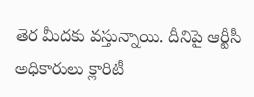తెర మీదకు వస్తున్నాయి. దీనిపై ఆర్టీసీ అధికారులు క్లారిటీ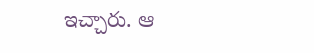ఇచ్చారు. ఆ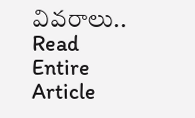వివరాలు..
Read Entire Article